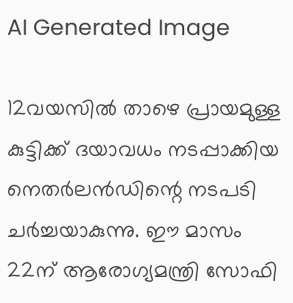AI Generated Image

12വയസില്‍ താഴെ പ്രായമുള്ള കുട്ടിക്ക് ദയാവധം നടപ്പാക്കിയ നെതര്‍ലന്‍ഡിന്റെ നടപടി ചര്‍ച്ചയാകുന്നു. ഈ മാസം 22ന് ആരോഗ്യമന്ത്രി സോഫി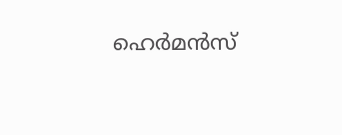ഹെര്‍മന്‍സ്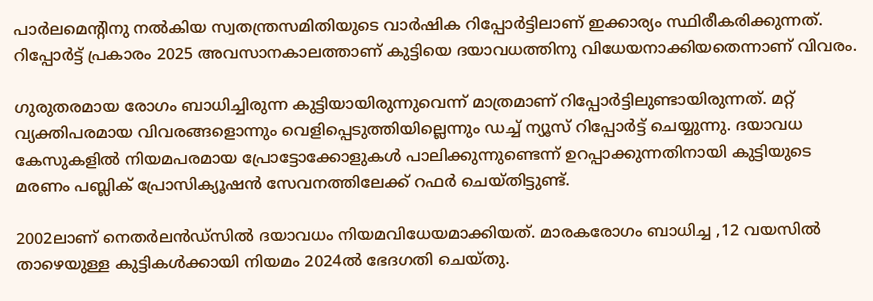പാര്‍ലമെന്റിനു നല്‍കിയ സ്വതന്ത്രസമിതിയുടെ വാര്‍ഷിക റിപ്പോര്‍ട്ടിലാണ് ഇക്കാര്യം സ്ഥിരീകരിക്കുന്നത്. റിപ്പോര്‍ട്ട് പ്രകാരം 2025 അവസാനകാലത്താണ് കുട്ടിയെ ദയാവധത്തിനു വിധേയനാക്കിയതെന്നാണ് വിവരം.

ഗുരുതരമായ രോഗം ബാധിച്ചിരുന്ന കുട്ടിയായിരുന്നുവെന്ന് മാത്രമാണ് റിപ്പോര്‍ട്ടിലുണ്ടായിരുന്നത്. മറ്റ് വ്യക്തിപരമായ വിവരങ്ങളൊന്നും വെളിപ്പെടുത്തിയില്ലെന്നും ഡച്ച് ന്യൂസ് റിപ്പോര്‍ട്ട് ചെയ്യുന്നു. ദയാവധ കേസുകളില്‍ നിയമപരമായ പ്രോട്ടോക്കോളുകള്‍ പാലിക്കുന്നുണ്ടെന്ന് ഉറപ്പാക്കുന്നതിനായി കുട്ടിയുടെ മരണം പബ്ലിക് പ്രോസിക്യൂഷൻ സേവനത്തിലേക്ക് റഫർ ചെയ്തിട്ടുണ്ട്.

2002ലാണ് നെതര്‍ലന്‍ഡ്സില്‍ ദയാവധം നിയമവിധേയമാക്കിയത്. മാരകരോഗം ബാധിച്ച ,12 വയസില്‍ താഴെയുള്ള കുട്ടികള്‍ക്കായി നിയമം 2024ല്‍ ഭേദഗതി ചെയ്തു.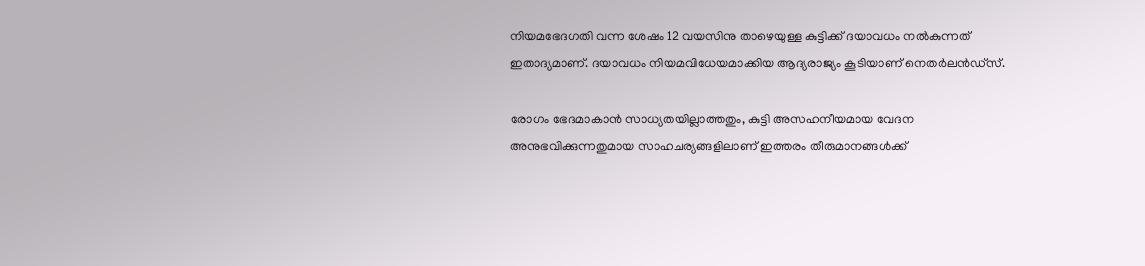നിയമഭേദഗതി വന്ന ശേഷം 12 വയസിനു താഴെയുള്ള കുട്ടിക്ക് ദയാവധം നല്‍കുന്നത് ഇതാദ്യമാണ്. ദയാവധം നിയമവിധേയമാക്കിയ ആദ്യരാജ്യം കൂടിയാണ് നെതര്‍ലന്‍ഡ്സ്.

രോഗം ഭേദമാകാന്‍ സാധ്യതയില്ലാത്തതും, കുട്ടി അസഹനീയമായ വേദന അനുഭവിക്കുന്നതുമായ സാഹചര്യങ്ങളിലാണ് ഇത്തരം തീരുമാനങ്ങള്‍ക്ക്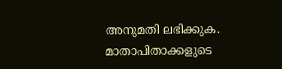അനുമതി ലഭിക്കുക. മാതാപിതാക്കളുടെ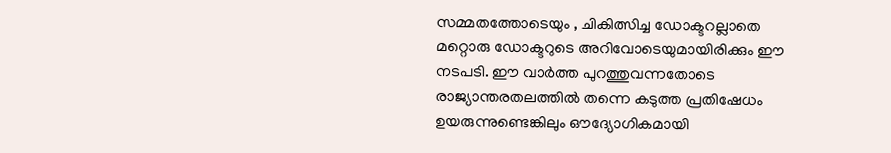സമ്മതത്തോടെയും , ചികിത്സിച്ച ഡോക്ടറല്ലാതെ മറ്റൊരു ഡോക്ടറുടെ അറിവോടെയുമായിരിക്കും ഈ നടപടി. ഈ വാര്‍ത്ത പുറത്തുവന്നതോടെ രാജ്യാന്തരതലത്തില്‍ തന്നെ കടുത്ത പ്രതിഷേധം ഉയരുന്നുണ്ടെങ്കിലും ഔദ്യോഗികമായി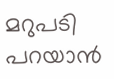മറുപടി പറയാന്‍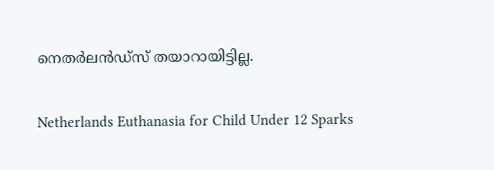നെതര്‍ലന്‍ഡ്സ് തയാറായിട്ടില്ല.

Netherlands Euthanasia for Child Under 12 Sparks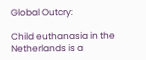Global Outcry:

Child euthanasia in the Netherlands is a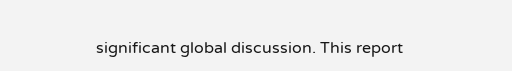significant global discussion. This report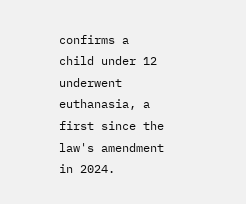confirms a child under 12 underwent euthanasia, a first since the law's amendment in 2024.